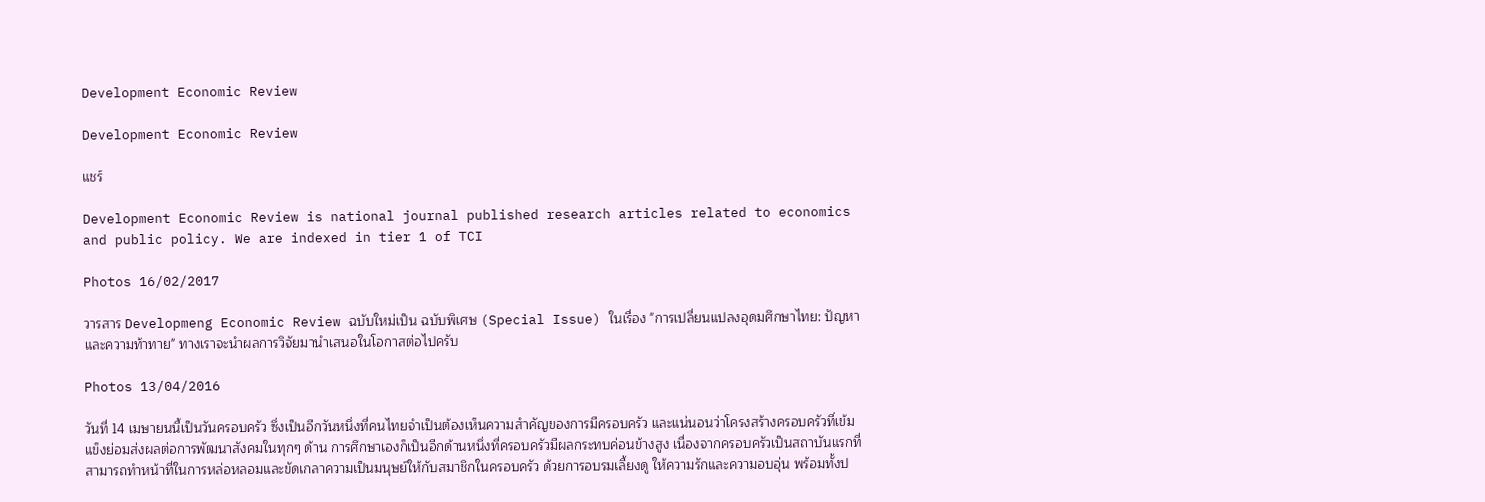Development Economic Review

Development Economic Review

แชร์

Development Economic Review is national journal published research articles related to economics and public policy. We are indexed in tier 1 of TCI

Photos 16/02/2017

วารสาร Developmeng Economic Review ฉบับใหม่เป็น ฉบับพิเศษ (Special Issue) ในเรื่อง "การเปลี่ยนแปลงอุดมศึกษาไทย: ปัญหาและความท้าทาย" ทางเราจะนำผลการวิจัยมานำเสนอในโอกาสต่อไปครับ

Photos 13/04/2016

วันที่ 14 เมษายนนี้เป็นวันครอบครัว ซึ่งเป็นอีกวันหนึ่งที่คนไทยจำเป็นต้องเห็นความสำคัญของการมีครอบครัว และแน่นอนว่าโครงสร้างครอบครัวที่เข้มแข็งย่อมส่งผลต่อการพัฒนาสังคมในทุกๆ ด้าน การศึกษาเองก็เป็นอีกด้านหนึ่งที่ครอบครัวมีผลกระทบค่อนข้างสูง เนื่องจากครอบครัวเป็นสถาบันแรกที่สามารถทำหน้าที่ในการหล่อหลอมและขัดเกลาความเป็นมนุษย์ให้กับสมาชิกในครอบครัว ด้วยการอบรมเลี้ยงดู ให้ความรักและความอบอุ่น พร้อมทั้งป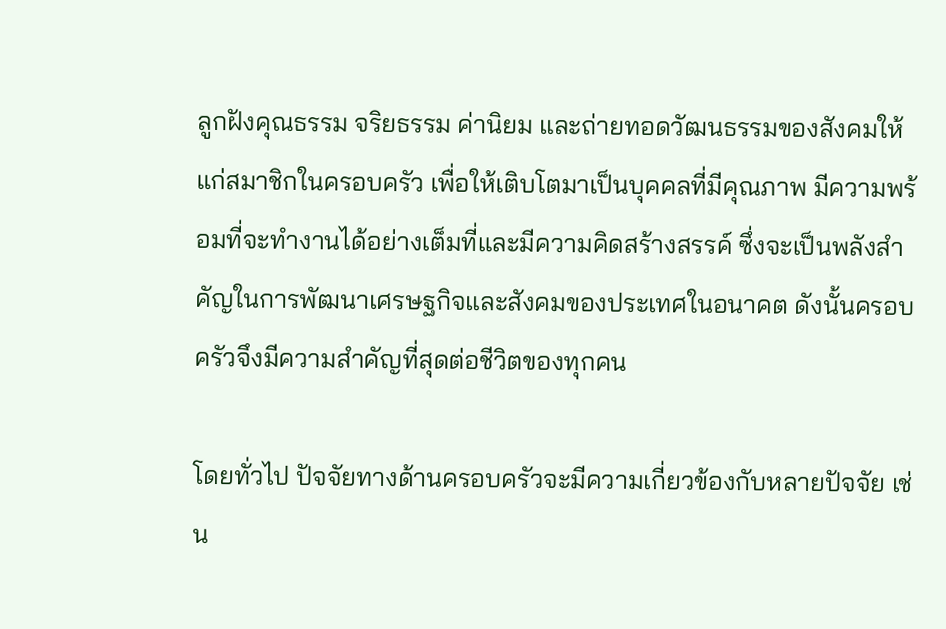ลูกฝังคุณธรรม จริยธรรม ค่านิยม และถ่ายทอดวัฒนธรรมของสังคมให้แก่สมาชิกในครอบครัว เพื่อให้เติบโตมาเป็นบุคคลที่มีคุณภาพ มีความพร้อมที่จะทำงานได้อย่างเต็มที่และมีความคิดสร้างสรรค์ ซึ่งจะเป็นพลังสำคัญในการพัฒนาเศรษฐกิจและสังคมของประเทศในอนาคต ดังนั้นครอบครัวจึงมีความสำคัญที่สุดต่อชีวิตของทุกคน

โดยทั่วไป ปัจจัยทางด้านครอบครัวจะมีความเกี่ยวข้องกับหลายปัจจัย เช่น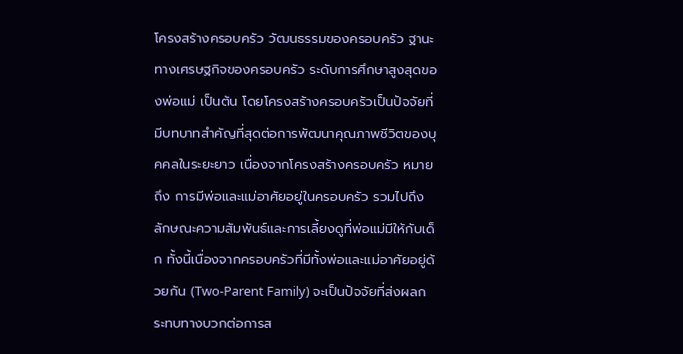โครงสร้างครอบครัว วัฒนธรรมของครอบครัว ฐานะทางเศรษฐกิจของครอบครัว ระดับการศึกษาสูงสุดของพ่อแม่ เป็นต้น โดยโครงสร้างครอบครัวเป็นปัจจัยที่มีบทบาทสำคัญที่สุดต่อการพัฒนาคุณภาพชีวิตของบุคคลในระยะยาว เนื่องจากโครงสร้างครอบครัว หมายถึง การมีพ่อและแม่อาศัยอยู่ในครอบครัว รวมไปถึงลักษณะความสัมพันธ์และการเลี้ยงดูที่พ่อแม่มีให้กับเด็ก ทั้งนี้เนื่องจากครอบครัวที่มีทั้งพ่อและแม่อาศัยอยู่ด้วยกัน (Two-Parent Family) จะเป็นปัจจัยที่ส่งผลกระทบทางบวกต่อการส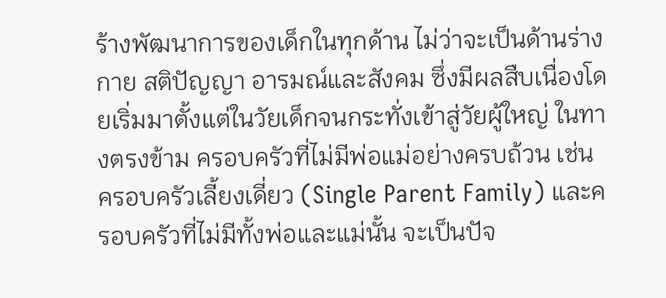ร้างพัฒนาการของเด็กในทุกด้าน ไม่ว่าจะเป็นด้านร่างกาย สติปัญญา อารมณ์และสังคม ซึ่งมีผลสืบเนื่องโดยเริ่มมาตั้งแต่ในวัยเด็กจนกระทั่งเข้าสู่วัยผู้ใหญ่ ในทางตรงข้าม ครอบครัวที่ไม่มีพ่อแม่อย่างครบถ้วน เช่น ครอบครัวเลี้ยงเดี่ยว (Single Parent Family) และครอบครัวที่ไม่มีทั้งพ่อและแม่นั้น จะเป็นปัจ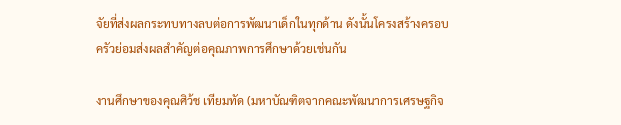จัยที่ส่งผลกระทบทางลบต่อการพัฒนาเด็กในทุกด้าน ดังนั้นโครงสร้างครอบครัวย่อมส่งผลสำคัญต่อคุณภาพการศึกษาด้วยเช่นกัน

งานศึกษาของคุณศิว้ช เทียมทัด (มหาบัณฑิตจากคณะพัฒนาการเศรษฐกิจ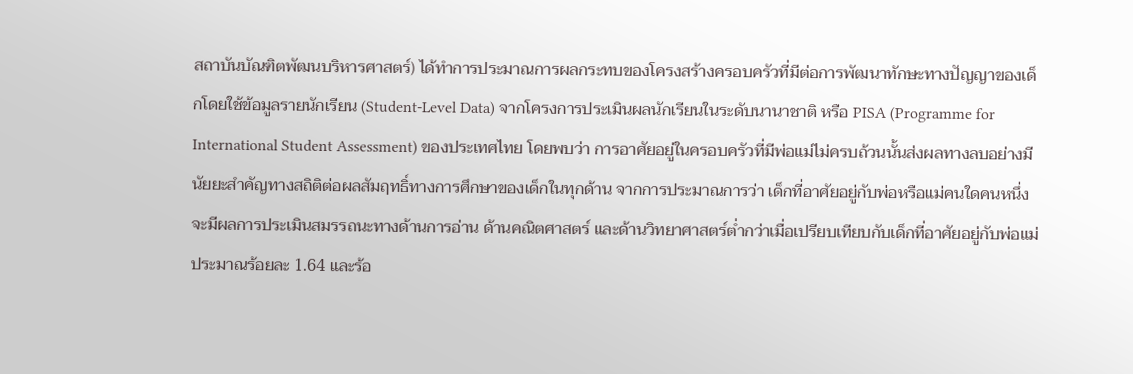สถาบันบัณฑิตพัฒนบริหารศาสตร์) ได้ทำการประมาณการผลกระทบของโครงสร้างครอบครัวที่มีต่อการพัฒนาทักษะทางปัญญาของเด็กโดยใช้ข้อมูลรายนักเรียน (Student-Level Data) จากโครงการประเมินผลนักเรียนในระดับนานาชาติ หรือ PISA (Programme for International Student Assessment) ของประเทศไทย โดยพบว่า การอาศัยอยู่ในครอบครัวที่มีพ่อแม่ไม่ครบถ้วนนั้นส่งผลทางลบอย่างมีนัยยะสำคัญทางสถิติต่อผลสัมฤทธิ์ทางการศึกษาของเด็กในทุกด้าน จากการประมาณการว่า เด็กที่อาศัยอยู่กับพ่อหรือแม่คนใดคนหนึ่งจะมีผลการประเมินสมรรถนะทางด้านการอ่าน ด้านคณิตศาสตร์ และด้านวิทยาศาสตร์ต่ำกว่าเมื่อเปรียบเทียบกับเด็กที่อาศัยอยู่กับพ่อแม่ประมาณร้อยละ 1.64 และร้อ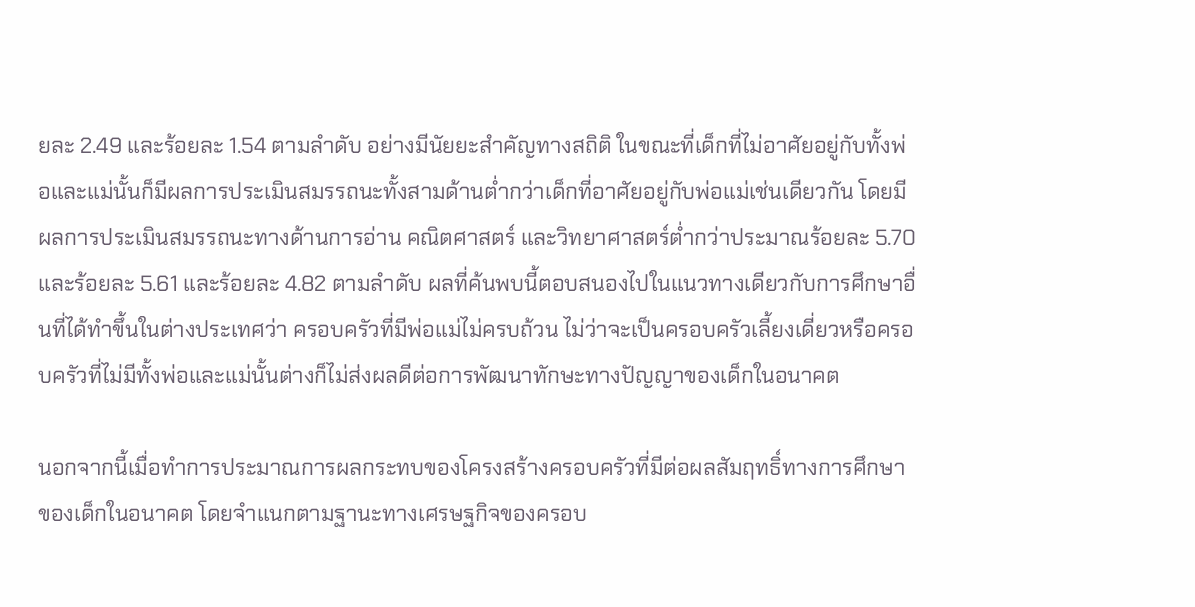ยละ 2.49 และร้อยละ 1.54 ตามลำดับ อย่างมีนัยยะสำคัญทางสถิติ ในขณะที่เด็กที่ไม่อาศัยอยู่กับทั้งพ่อและแม่นั้นก็มีผลการประเมินสมรรถนะทั้งสามด้านต่ำกว่าเด็กที่อาศัยอยู่กับพ่อแม่เช่นเดียวกัน โดยมีผลการประเมินสมรรถนะทางด้านการอ่าน คณิตศาสตร์ และวิทยาศาสตร์ต่ำกว่าประมาณร้อยละ 5.70 และร้อยละ 5.61 และร้อยละ 4.82 ตามลำดับ ผลที่ค้นพบนี้ตอบสนองไปในแนวทางเดียวกับการศึกษาอื่นที่ได้ทำขึ้นในต่างประเทศว่า ครอบครัวที่มีพ่อแม่ไม่ครบถ้วน ไม่ว่าจะเป็นครอบครัวเลี้ยงเดี่ยวหรือครอบครัวที่ไม่มีทั้งพ่อและแม่นั้นต่างก็ไม่ส่งผลดีต่อการพัฒนาทักษะทางปัญญาของเด็กในอนาคต

นอกจากนี้เมื่อทำการประมาณการผลกระทบของโครงสร้างครอบครัวที่มีต่อผลสัมฤทธิ์ทางการศึกษาของเด็กในอนาคต โดยจำแนกตามฐานะทางเศรษฐกิจของครอบ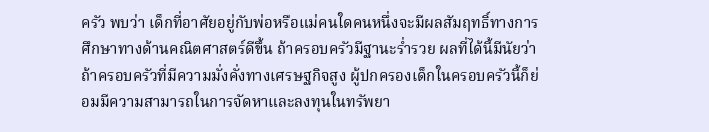ครัว พบว่า เด็กที่อาศัยอยู่กับพ่อหรือแม่คนใดคนหนึ่งจะมีผลสัมฤทธิ์ทางการศึกษาทางด้านคณิตศาสตร์ดีขึ้น ถ้าครอบครัวมีฐานะร่ำรวย ผลที่ได้นี้มีนัยว่า ถ้าครอบครัวที่มีความมั่งคั่งทางเศรษฐกิจสูง ผู้ปกครองเด็กในครอบครัวนี้ก็ย่อมมีความสามารถในการจัดหาและลงทุนในทรัพยา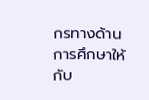กรทางด้านการศึกษาให้กับ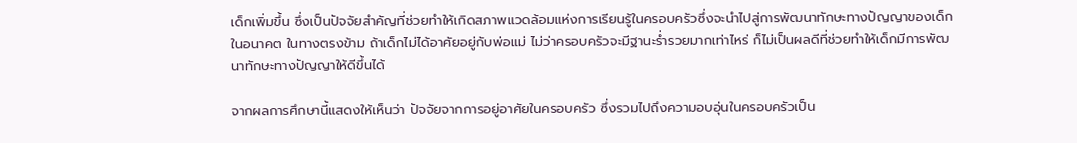เด็กเพิ่มขึ้น ซึ่งเป็นปัจจัยสำคัญที่ช่วยทำให้เกิดสภาพแวดล้อมแห่งการเรียนรู้ในครอบครัวซึ่งจะนำไปสู่การพัฒนาทักษะทางปัญญาของเด็กในอนาคต ในทางตรงข้าม ถ้าเด็กไม่ได้อาศัยอยู่กับพ่อแม่ ไม่ว่าครอบครัวจะมีฐานะร่ำรวยมากเท่าไหร่ ก็ไม่เป็นผลดีที่ช่วยทำให้เด็กมีการพัฒนาทักษะทางปัญญาให้ดีขึ้นได้

จากผลการศึกษานี้แสดงให้เห็นว่า ปัจจัยจากการอยู่อาศัยในครอบครัว ซึ่งรวมไปถึงความอบอุ่นในครอบครัวเป็น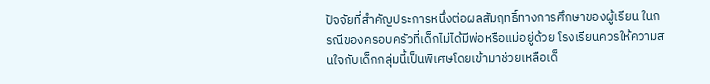ปัจจัยที่สำคัญประการหนึ่งต่อผลสัมฤทธิ์ทางการศึกษาของผู้เรียน ในกรณีของครอบครัวที่เด็กไม่ได้มีพ่อหรือแม่อยู่ด้วย โรงเรียนควรให้ความสนใจกับเด็กกลุ่มนี้เป็นพิเศษโดยเข้ามาช่วยเหลือเด็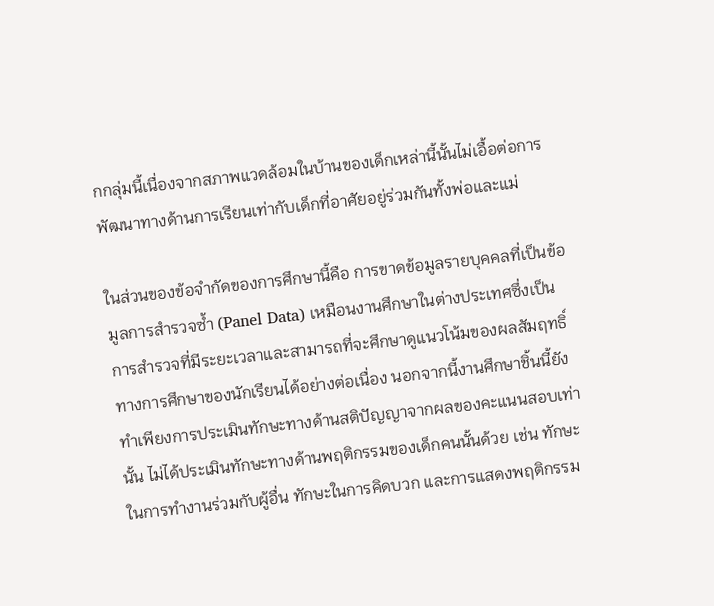กกลุ่มนี้เนื่องจากสภาพแวดล้อมในบ้านของเด็กเหล่านี้นั้นไม่เอื้อต่อการพัฒนาทางด้านการเรียนเท่ากับเด็กที่อาศัยอยู่ร่วมกันทั้งพ่อและแม่

ในส่วนของข้อจำกัดของการศึกษานี้คือ การขาดข้อมูลรายบุคคลที่เป็นข้อมูลการสำรวจซ้ำ (Panel Data) เหมือนงานศึกษาในต่างประเทศซึ่งเป็นการสำรวจที่มีระยะเวลาและสามารถที่จะศึกษาดูแนวโน้มของผลสัมฤทธิ์ทางการศึกษาของนักเรียนได้อย่างต่อเนื่อง นอกจากนี้งานศึกษาชิ้นนี้ยังทำเพียงการประเมินทักษะทางด้านสติปัญญาจากผลของคะแนนสอบเท่านั้น ไม่ได้ประเมินทักษะทางด้านพฤติกรรมของเด็กคนนั้นด้วย เช่น ทักษะในการทำงานร่วมกับผู้อื่น ทักษะในการคิดบวก และการแสดงพฤติกรรม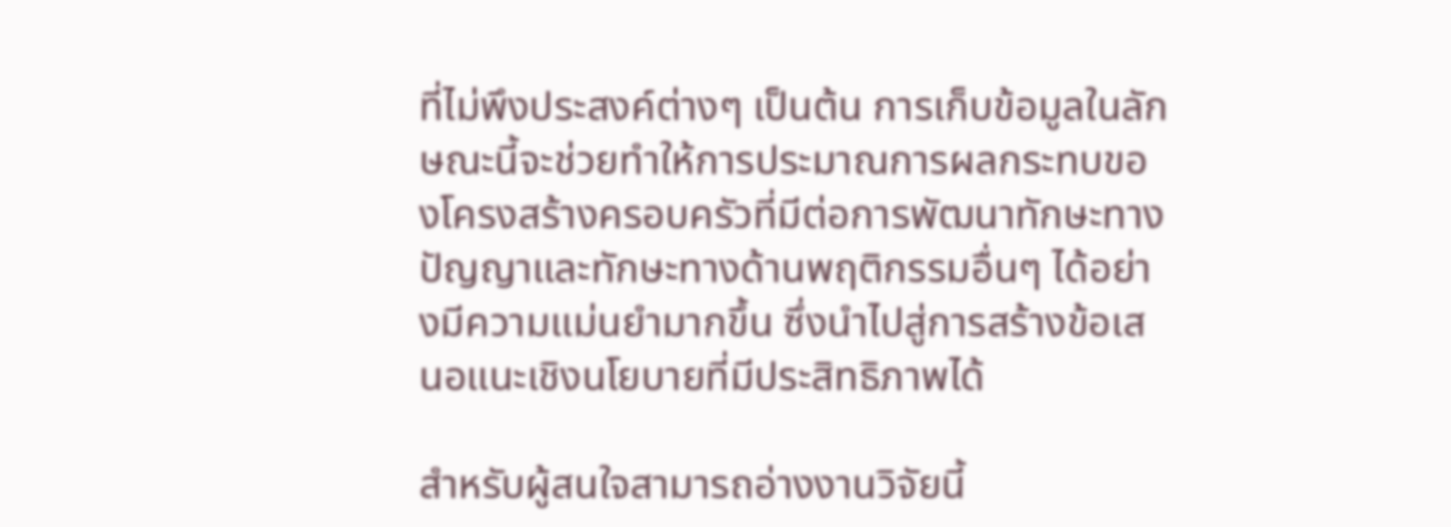ที่ไม่พึงประสงค์ต่างๆ เป็นต้น การเก็บข้อมูลในลักษณะนี้จะช่วยทำให้การประมาณการผลกระทบของโครงสร้างครอบครัวที่มีต่อการพัฒนาทักษะทางปัญญาและทักษะทางด้านพฤติกรรมอื่นๆ ได้อย่างมีความแม่นยำมากขึ้น ซึ่งนำไปสู่การสร้างข้อเสนอแนะเชิงนโยบายที่มีประสิทธิภาพได้

สำหรับผู้สนใจสามารถอ่างงานวิจัยนี้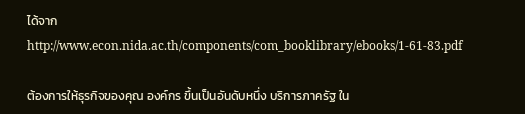ได้จากhttp://www.econ.nida.ac.th/components/com_booklibrary/ebooks/1-61-83.pdf

ต้องการให้ธุรกิจของคุณ องค์กร ขึ้นเป็นอันดับหนึ่ง บริการภาครัฐ ใน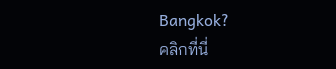Bangkok?
คลิกที่นี่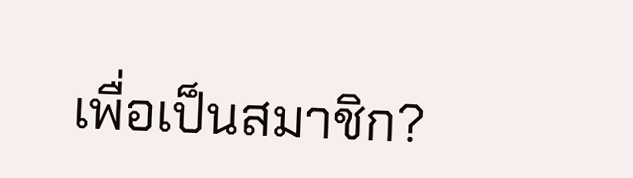เพื่อเป็นสมาชิก?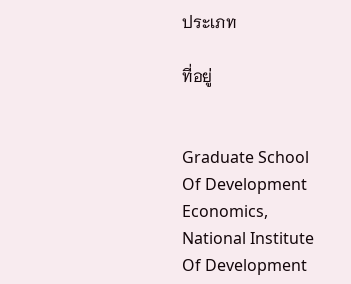ประเภท

ที่อยู่


Graduate School Of Development Economics, National Institute Of Development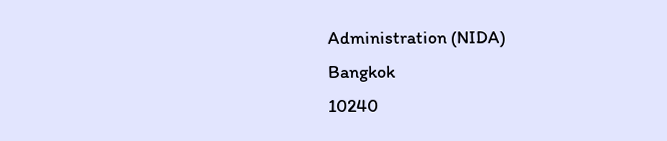Administration (NIDA)
Bangkok
10240